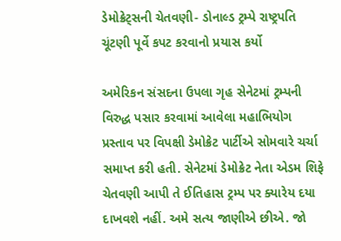ડેમોક્રેટ્સની ચેતવણી- ડોનાલ્ડ ટ્રમ્પે રાષ્ટ્રપતિ ચૂંટણી પૂર્વે કપટ કરવાનો પ્રયાસ કર્યો

અમેરિકન સંસદના ઉપલા ગૃહ સેનેટમાં ટ્રમ્પની વિરુદ્ધ પસાર કરવામાં આવેલા મહાભિયોગ પ્રસ્તાવ પર વિપક્ષી ડેમોક્રેટ પાર્ટીએ સોમવારે ચર્ચા સમાપ્ત કરી હતી. સેનેટમાં ડેમોક્રેટ નેતા એડમ શિફે ચેતવણી આપી તે ઈતિહાસ ટ્રમ્પ પર ક્યારેય દયા દાખવશે નહીં. અમે સત્ય જાણીએ છીએ. જો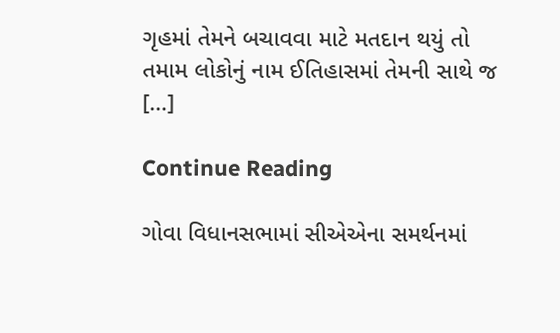ગૃહમાં તેમને બચાવવા માટે મતદાન થયું તો તમામ લોકોનું નામ ઈતિહાસમાં તેમની સાથે જ […]

Continue Reading

ગોવા વિધાનસભામાં સીએએના સમર્થનમાં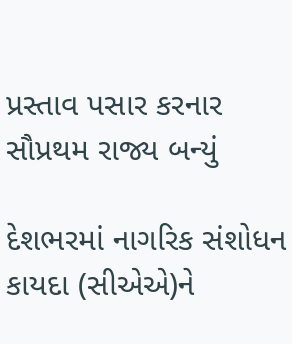પ્રસ્તાવ પસાર કરનાર સૌપ્રથમ રાજ્ય બન્યું

દેશભરમાં નાગરિક સંશોધન કાયદા (સીએએ)ને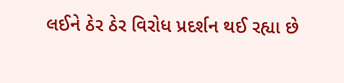લઈને ઠેર ઠેર વિરોધ પ્રદર્શન થઈ રહ્યા છે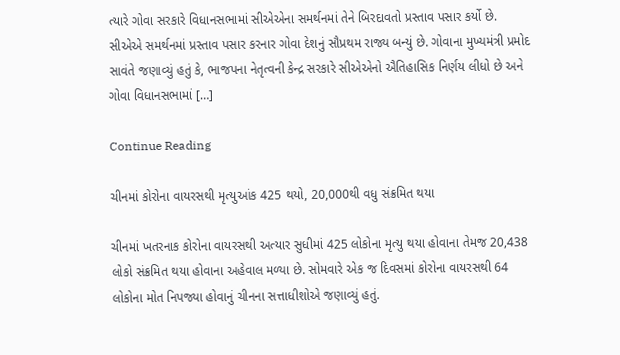ત્યારે ગોવા સરકારે વિધાનસભામાં સીએએના સમર્થનમાં તેને બિરદાવતો પ્રસ્તાવ પસાર કર્યો છે. સીએએ સમર્થનમાં પ્રસ્તાવ પસાર કરનાર ગોવા દેશનું સૌપ્રથમ રાજ્ય બન્યું છે. ગોવાના મુખ્યમંત્રી પ્રમોદ સાવંતે જણાવ્યું હતું કે, ભાજપના નેતૃત્વની કેન્દ્ર સરકારે સીએએનો ઐતિહાસિક નિર્ણય લીધો છે અને ગોવા વિધાનસભામાં […]

Continue Reading

ચીનમાં કોરોના વાયરસથી મૃત્યુઆંક 425 થયો, 20,000થી વધુ સંક્રમિત થયા

ચીનમાં ખતરનાક કોરોના વાયરસથી અત્યાર સુધીમાં 425 લોકોના મૃત્યુ થયા હોવાના તેમજ 20,438 લોકો સંક્રમિત થયા હોવાના અહેવાલ મળ્યા છે. સોમવારે એક જ દિવસમાં કોરોના વાયરસથી 64 લોકોના મોત નિપજ્યા હોવાનું ચીનના સત્તાધીશોએ જણાવ્યું હતું.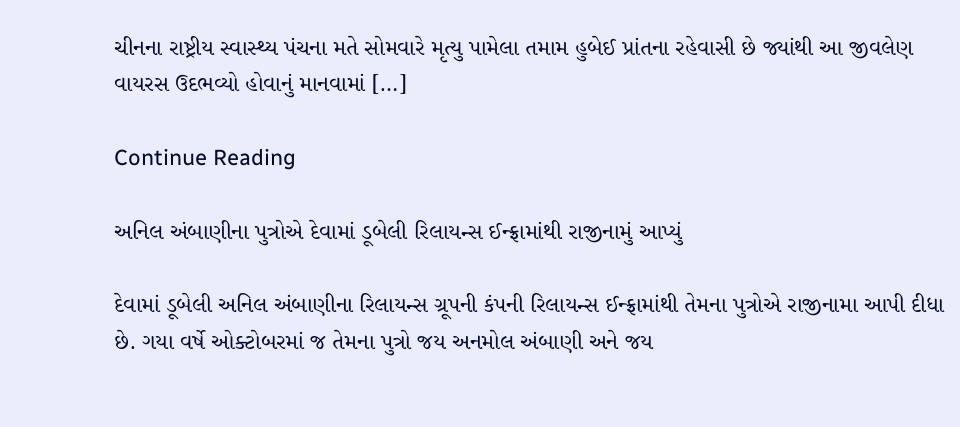ચીનના રાષ્ટ્રીય સ્વાસ્થ્ય પંચના મતે સોમવારે મૃત્યુ પામેલા તમામ હુબેઈ પ્રાંતના રહેવાસી છે જ્યાંથી આ જીવલેણ વાયરસ ઉદભવ્યો હોવાનું માનવામાં […]

Continue Reading

અનિલ અંબાણીના પુત્રોએ દેવામાં ડૂબેલી રિલાયન્સ ઈન્ફ્રામાંથી રાજીનામું આપ્યું

દેવામાં ડૂબેલી અનિલ અંબાણીના રિલાયન્સ ગ્રૂપની કંપની રિલાયન્સ ઈન્ફ્રામાંથી તેમના પુત્રોએ રાજીનામા આપી દીધા છે. ગયા વર્ષે ઓક્ટોબરમાં જ તેમના પુત્રો જય અનમોલ અંબાણી અને જય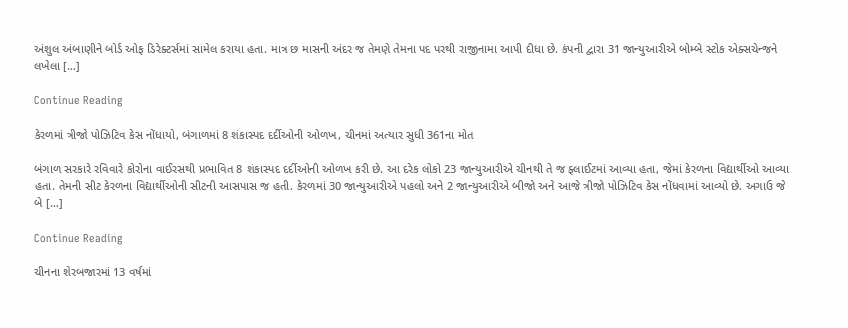અંશુલ અંબાણીને બોર્ડ ઓફ ડિરેક્ટર્સમાં સામેલ કરાયા હતા. માત્ર છ માસની અંદર જ તેમણે તેમના પદ પરથી રાજીનામા આપી દીધા છે. કંપની દ્વારા 31 જાન્યુઆરીએ બોમ્બે સ્ટોક એક્સચેન્જને લખેલા […]

Continue Reading

કેરળમાં ત્રીજો પોઝિટિવ કેસ નોંધાયો, બંગાળમાં 8 શંકાસ્પદ દર્દીઓની ઓળખ, ચીનમાં અત્યાર સુધી 361ના મોત

બંગાળ સરકારે રવિવારે કોરોના વાઈરસથી પ્રભાવિત 8 શંકાસ્પદ દર્દીઓની ઓળખ કરી છે. આ દરેક લોકો 23 જાન્યુઆરીએ ચીનથી તે જ ફ્લાઈટમાં આવ્યા હતા, જેમાં કેરળના વિદ્યાર્થીઓ આવ્યા હતા. તેમની સીટ કેરળના વિદ્યાર્થીઓની સીટની આસપાસ જ હતી. કેરળમાં 30 જાન્યુઆરીએ પહલો અને 2 જાન્યુઆરીએ બીજો અને આજે ત્રીજો પોઝિટિવ કેસ નોંધવામાં આવ્યો છે. અગાઉ જે બે […]

Continue Reading

ચીનના શેરબજારમાં 13 વર્ષમાં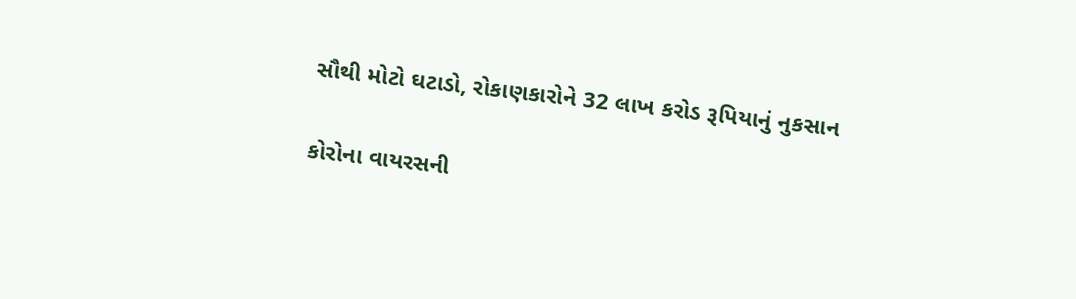સૌથી મોટો ઘટાડો, રોકાણકારોને 32 લાખ કરોડ રૂપિયાનું નુકસાન

કોરોના વાયરસની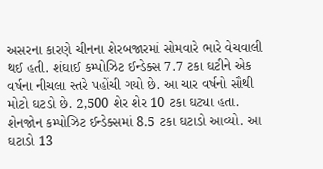અસરના કારણે ચીનના શેરબજારમાં સોમવારે ભારે વેચવાલી થઈ હતી. શંઘાઈ કમ્પોઝિટ ઈન્ડેક્સ 7.7 ટકા ઘટીને એક વર્ષના નીચલા સ્તરે પહોંચી ગયો છે. આ ચાર વર્ષનો સૌથી મોટો ઘટડો છે. 2,500 શેર શેર 10 ટકા ઘટ્યા હતા. શેનજોન કમ્પોઝિટ ઈન્ડેક્સમાં 8.5 ટકા ઘટાડો આવ્યો. આ ઘટાડો 13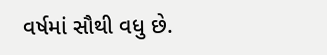વર્ષમાં સૌથી વધુ છે.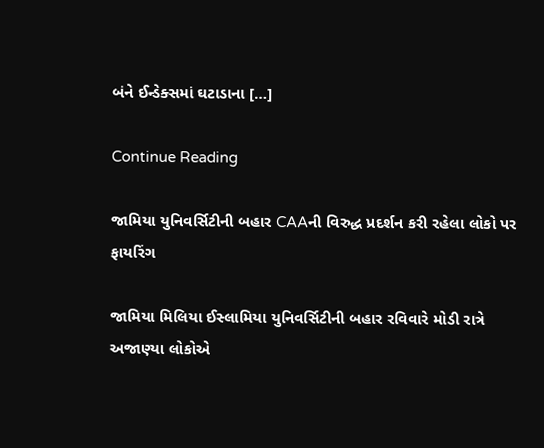બંને ઈન્ડેક્સમાં ઘટાડાના […]

Continue Reading

જામિયા યુનિવર્સિટીની બહાર CAAની વિરુદ્ધ પ્રદર્શન કરી રહેલા લોકો પર ફાયરિંગ

જામિયા મિલિયા ઈસ્લામિયા યુનિવર્સિટીની બહાર રવિવારે મોડી રાત્રે અજાણ્યા લોકોએ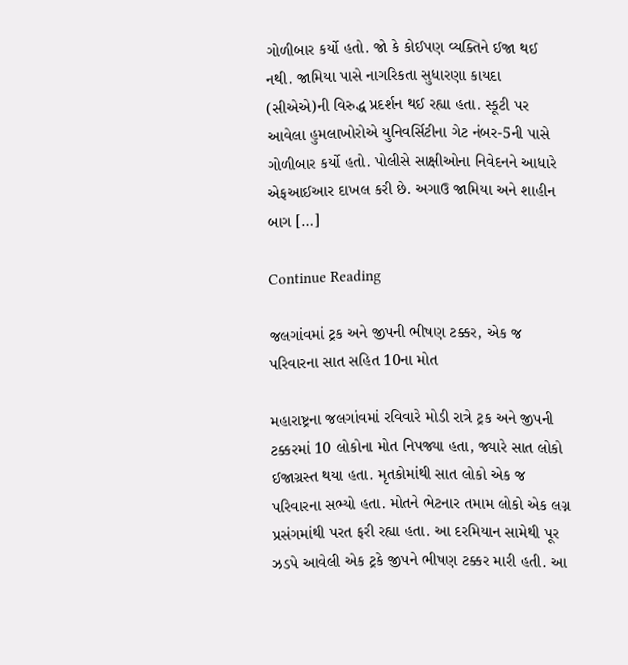ગોળીબાર કર્યો હતો. જો કે કોઈપણ વ્યક્તિને ઈજા થઈ નથી. જામિયા પાસે નાગરિકતા સુધારણા કાયદા (સીએએ)ની વિરુદ્ધ પ્રદર્શન થઈ રહ્યા હતા. સ્કૂટી પર આવેલા હુમલાખોરોએ યુનિવર્સિટીના ગેટ નંબર-5ની પાસે ગોળીબાર કર્યો હતો. પોલીસે સાક્ષીઓના નિવેદનને આધારે એફઆઈઆર દાખલ કરી છે. અગાઉ જામિયા અને શાહીન બાગ […]

Continue Reading

જલગાંવમાં ટ્રક અને જીપની ભીષણ ટક્કર, એક જ પરિવારના સાત સહિત 10ના મોત

મહારાષ્ટ્રના જલગાંવમાં રવિવારે મોડી રાત્રે ટ્રક અને જીપની ટક્કરમાં 10 લોકોના મોત નિપજ્યા હતા, જ્યારે સાત લોકો ઈજાગ્રસ્ત થયા હતા. મૃતકોમાંથી સાત લોકો એક જ પરિવારના સભ્યો હતા. મોતને ભેટનાર તમામ લોકો એક લગ્ન પ્રસંગમાંથી પરત ફરી રહ્યા હતા. આ દરમિયાન સામેથી પૂર ઝડપે આવેલી એક ટ્રકે જીપને ભીષણ ટક્કર મારી હતી. આ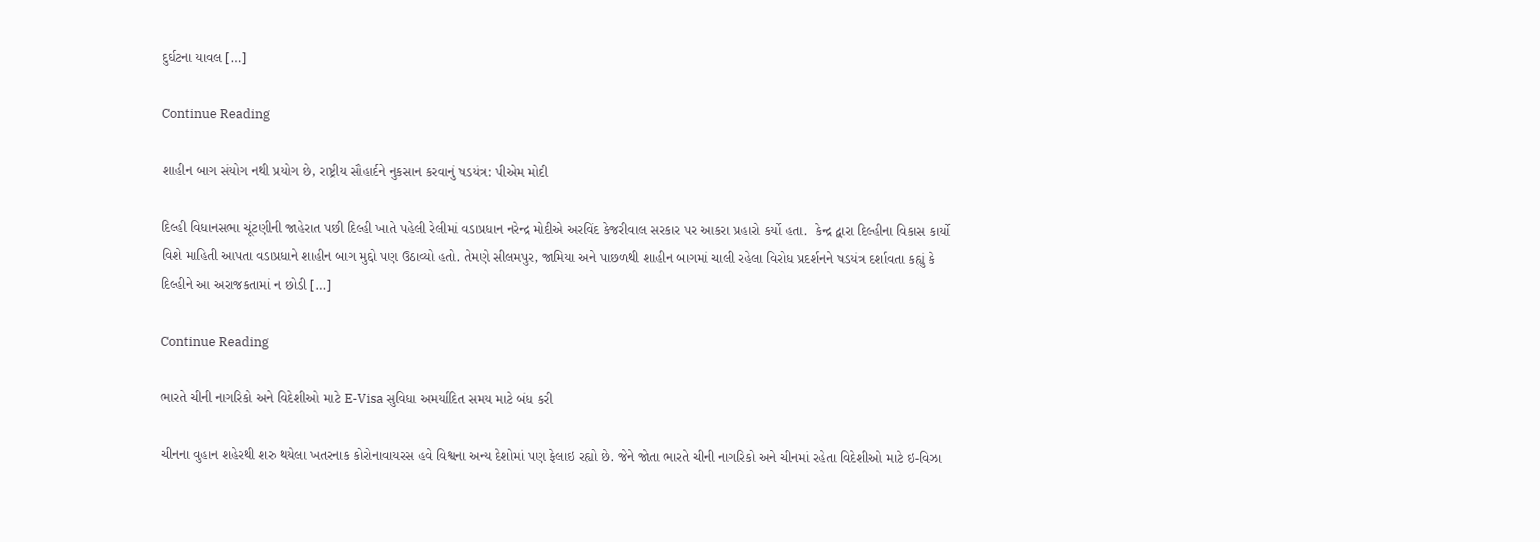દુર્ઘટના યાવલ […]

Continue Reading

શાહીન બાગ સંયોગ નથી પ્રયોગ છે, રાષ્ટ્રીય સૌહાર્દને નુકસાન કરવાનું ષડયંત્ર: પીએમ મોદી

દિલ્હી વિધાનસભા ચૂંટણીની જાહેરાત પછી દિલ્હી ખાતે પહેલી રેલીમાં વડાપ્રધાન નરેન્દ્ર મોદીએ અરવિંદ કેજરીવાલ સરકાર પર આકરા પ્રહારો કર્યો હતા.  કેન્દ્ર દ્વારા દિલ્હીના વિકાસ કાર્યો વિશે માહિતી આપતા વડાપ્રધાને શાહીન બાગ મુદ્દો પણ ઉઠાવ્યો હતો. તેમણે સીલમપુર, જામિયા અને પાછળથી શાહીન બાગમાં ચાલી રહેલા વિરોધ પ્રદર્શનને ષડયંત્ર દર્શાવતા કહ્યું કે દિલ્હીને આ અરાજકતામાં ન છોડી […]

Continue Reading

ભારતે ચીની નાગરિકો અને વિદેશીઓ માટે E-Visa સુવિધા અમર્યાદિત સમય માટે બંધ કરી

ચીનના વુહાન શહેરથી શરુ થયેલા ખતરનાક કોરોનાવાયરસ હવે વિશ્વના અન્ય દેશોમાં પણ ફેલાઇ રહ્યો છે. જેને જોતા ભારતે ચીની નાગરિકો અને ચીનમાં રહેતા વિદેશીઓ માટે ઇ-વિઝા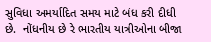સુવિધા અમર્યાદિત સમય માટે બંધ કરી દીધી છે.  નોંધનીય છે રે ભારતીય યાત્રીઓના બીજા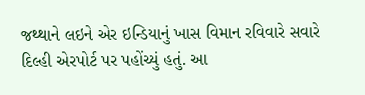જથ્થાને લઇને એર ઇન્ડિયાનું ખાસ વિમાન રવિવારે સવારે દિલ્હી એરપોર્ટ પર પહોંચ્યું હતું. આ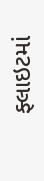ફ્લાઇટમાં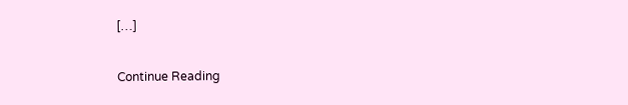[…]

Continue Reading